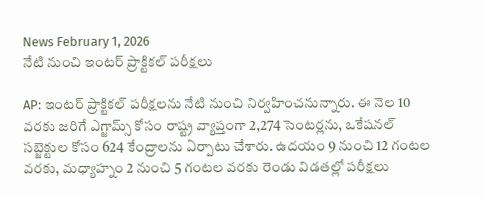News February 1, 2026
నేటి నుంచి ఇంటర్ ప్రాక్టికల్ పరీక్షలు

AP: ఇంటర్ ప్రాక్టికల్ పరీక్షలను నేటి నుంచి నిర్వహించనున్నారు. ఈ నెల 10 వరకు జరిగే ఎగ్జామ్స్ కోసం రాష్ట్ర వ్యాప్తంగా 2,274 సెంటర్లను, ఒకేషనల్ సబ్జెక్టుల కోసం 624 కేంద్రాలను ఏర్పాటు చేశారు. ఉదయం 9 నుంచి 12 గంటల వరకు, మధ్యాహ్నం 2 నుంచి 5 గంటల వరకు రెండు విడతల్లో పరీక్షలు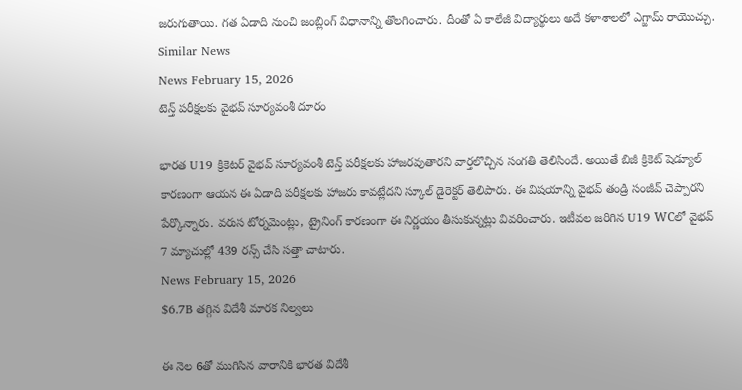జరుగుతాయి. గత ఏడాది నుంచి జంబ్లింగ్ విధానాన్ని తొలగించారు. దీంతో ఏ కాలేజీ విద్యార్థులు అదే కళాశాలలో ఎగ్జామ్ రాయొచ్చు.
Similar News
News February 15, 2026
టెన్త్ పరీక్షలకు వైభవ్ సూర్యవంశీ దూరం

భారత U19 క్రికెటర్ వైభవ్ సూర్యవంశీ టెన్త్ పరీక్షలకు హాజరవుతారని వార్తలొచ్చిన సంగతి తెలిసిందే. అయితే బిజీ క్రికెట్ షెడ్యూల్ కారణంగా ఆయన ఈ ఏడాది పరీక్షలకు హాజరు కావట్లేదని స్కూల్ డైరెక్టర్ తెలిపారు. ఈ విషయాన్ని వైభవ్ తండ్రి సంజీవ్ చెప్పారని పేర్కొన్నారు. వరుస టోర్నమెంట్లు, ట్రైనింగ్ కారణంగా ఈ నిర్ణయం తీసుకున్నట్లు వివరించారు. ఇటీవల జరిగిన U19 WCలో వైభవ్ 7 మ్యాచుల్లో 439 రన్స్ చేసి సత్తా చాటారు.
News February 15, 2026
$6.7B తగ్గిన విదేశీ మారక నిల్వలు

ఈ నెల 6తో ముగిసిన వారానికి భారత విదేశీ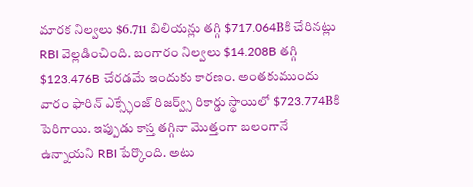మారక నిల్వలు $6.711 బిలియన్లు తగ్గి $717.064Bకి చేరినట్లు RBI వెల్లడించింది. బంగారం నిల్వలు $14.208B తగ్గి $123.476B చేరడమే ఇందుకు కారణం. అంతకుముందు వారం ఫారిన్ ఎక్స్ఛేంజ్ రిజర్వ్స్ రికార్డు స్థాయిలో $723.774Bకి పెరిగాయి. ఇప్పుడు కాస్త తగ్గినా మొత్తంగా బలంగానే ఉన్నాయని RBI పేర్కొంది. అటు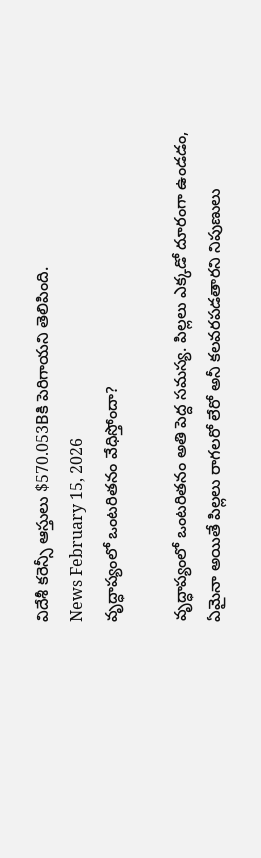విదేశీ కరెన్సీ ఆస్తులు $570.053Bకి పెరిగాయని తెలిపింది.
News February 15, 2026
వృద్ధాప్యంలో ఒంటరితనం వేధిస్తోందా?

వృద్ధాప్యంలో ఒంటరితనం అతి పెద్ద సమస్య. పిల్లలు ఎక్కడో దూరంగా ఉండడం, ఏమైనా అయితే పిల్లలు రాగలరో లేరో అనీ కలవరపడతారని నిపుణులు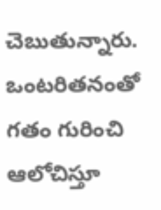చెబుతున్నారు. ఒంటరితనంతో గతం గురించి ఆలోచిస్తూ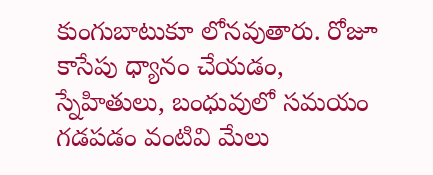కుంగుబాటుకూ లోనవుతారు. రోజూ కాసేపు ధ్యానం చేయడం, స్నేహితులు, బంధువులో సమయం గడపడం వంటివి మేలు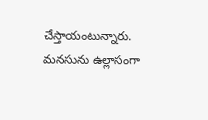చేస్తాయంటున్నారు. మనసును ఉల్లాసంగా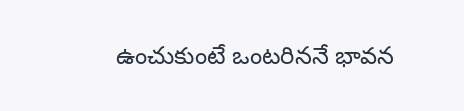ఉంచుకుంటే ఒంటరిననే భావన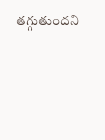తగ్గుతుందని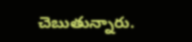చెబుతున్నారు.